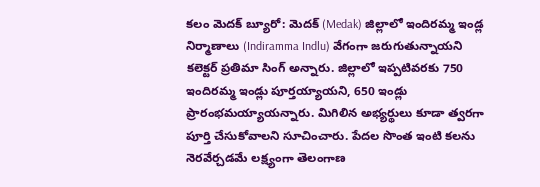కలం మెదక్ బ్యూరో: మెదక్ (Medak) జిల్లాలో ఇందిరమ్మ ఇండ్ల నిర్మాణాలు (Indiramma Indlu) వేగంగా జరుగుతున్నాయని కలెక్టర్ ప్రతిమా సింగ్ అన్నారు. జిల్లాలో ఇప్పటివరకు 750 ఇందిరమ్మ ఇండ్లు పూర్తయ్యాయని, 650 ఇండ్లు ప్రారంభమయ్యాయన్నారు. మిగిలిన అభ్యర్థులు కూడా త్వరగా పూర్తి చేసుకోవాలని సూచించారు. పేదల సొంత ఇంటి కలను నెరవేర్చడమే లక్ష్యంగా తెలంగాణ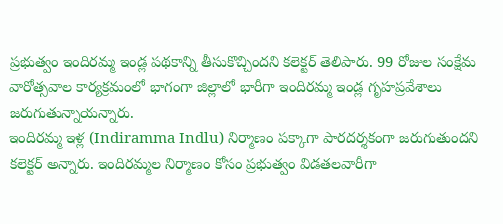ప్రభుత్వం ఇందిరమ్మ ఇండ్ల పథకాన్ని తీసుకొచ్చిందని కలెక్టర్ తెలిపారు. 99 రోజుల సంక్షేమ వారోత్సవాల కార్యక్రమంలో భాగంగా జిల్లాలో భారీగా ఇందిరమ్మ ఇండ్ల గృహప్రవేశాలు జరుగుతున్నాయన్నారు.
ఇందిరమ్మ ఇళ్ల (Indiramma Indlu) నిర్మాణం పక్కాగా పారదర్శకంగా జరుగుతుందని కలెక్టర్ అన్నారు. ఇందిరమ్మల నిర్మాణం కోసం ప్రభుత్వం విడతలవారీగా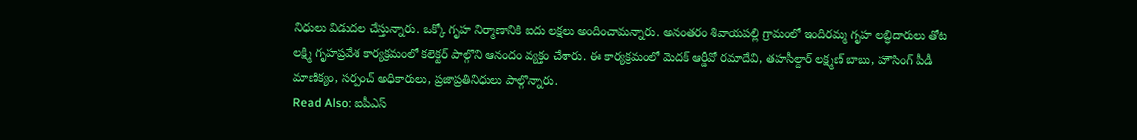నిధులు విడుదల చేస్తున్నారు. ఒక్కో గృహ నిర్మాణానికి ఐదు లక్షలు అందించామన్నారు. అనంతరం శివాయపల్లి గ్రామంలో ఇందిరమ్మ గృహ లబ్ధిదారులు తోట లక్ష్మి గృహప్రవేశ కార్యక్రమంలో కలెక్టర్ పాల్గొని ఆనందం వ్యక్తం చేశారు. ఈ కార్యక్రమంలో మెదక్ ఆర్డీవో రమాదేవి, తహసీల్దార్ లక్ష్మణ్ బాబు, హౌసింగ్ పీడీ మాణిక్యం, సర్పంచ్ అధికారులు, ప్రజాప్రతినిధులు పాల్గొన్నారు.
Read Also: ఐపీఎస్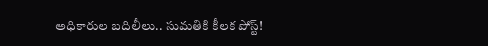అధికారుల బదిలీలు.. సుమతికి కీలక పోస్ట్!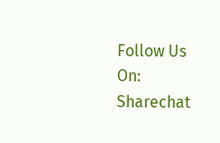Follow Us On: Sharechat